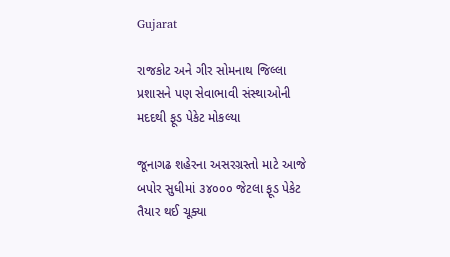Gujarat

રાજકોટ અને ગીર સોમનાથ જિલ્લા પ્રશાસને પણ સેવાભાવી સંસ્થાઓની મદદથી ફૂડ પેકેટ મોકલ્યા

જૂનાગઢ શહેરના અસરગ્રસ્તો માટે આજે બપોર સુધીમાં ૩૪૦૦૦ જેટલા ફૂડ પેકેટ તૈયાર થઈ ચૂક્યા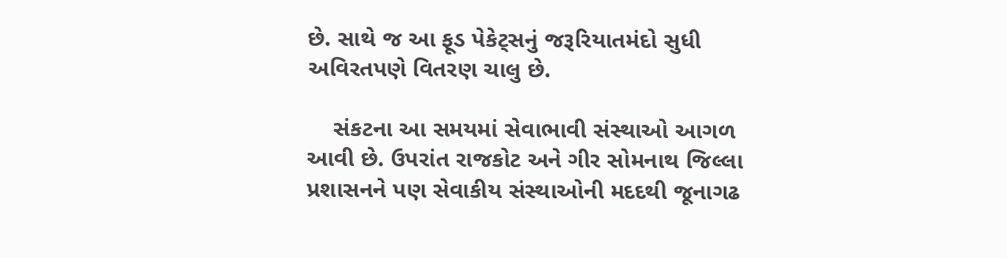છે. સાથે જ આ ફૂડ પેકેટ્સનું જરૂરિયાતમંદો સુધી અવિરતપણે વિતરણ ચાલુ છે.

    સંકટના આ સમયમાં સેવાભાવી સંસ્થાઓ આગળ આવી છે. ઉપરાંત રાજકોટ અને ગીર સોમનાથ જિલ્લા પ્રશાસનને પણ સેવાકીય સંસ્થાઓની મદદથી જૂનાગઢ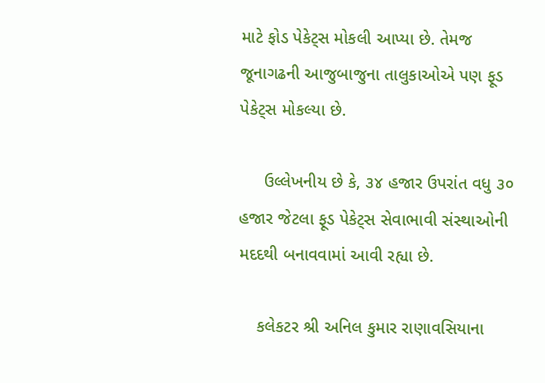માટે ફોડ પેકેટ્સ મોકલી આપ્યા છે. તેમજ જૂનાગઢની આજુબાજુના તાલુકાઓએ પણ ફૂડ પેકેટ્સ મોકલ્યા છે.

     ઉલ્લેખનીય છે કે, ૩૪ હજાર ઉપરાંત વધુ ૩૦ હજાર જેટલા ફૂડ પેકેટ્સ સેવાભાવી સંસ્થાઓની મદદથી બનાવવામાં આવી રહ્યા છે.

    કલેકટર શ્રી અનિલ કુમાર રાણાવસિયાના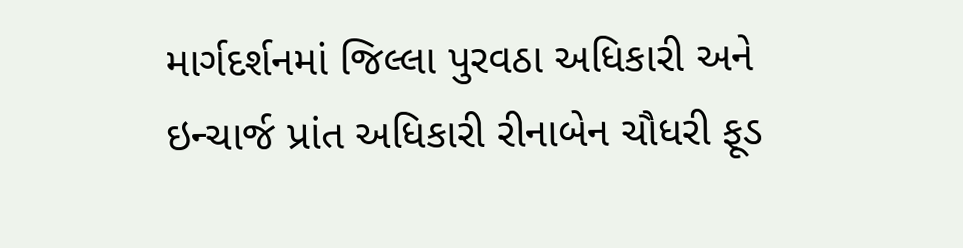માર્ગદર્શનમાં જિલ્લા પુરવઠા અધિકારી અને ઇન્ચાર્જ પ્રાંત અધિકારી રીનાબેન ચૌધરી ફૂડ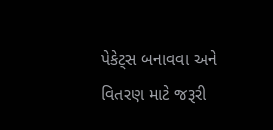પેકેટ્સ બનાવવા અને વિતરણ માટે જરૂરી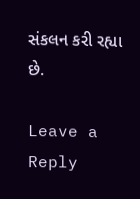સંકલન કરી રહ્યા છે.

Leave a Reply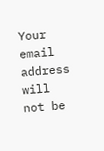Your email address will not be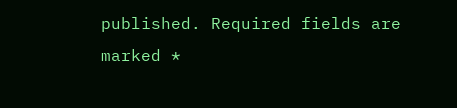published. Required fields are marked *